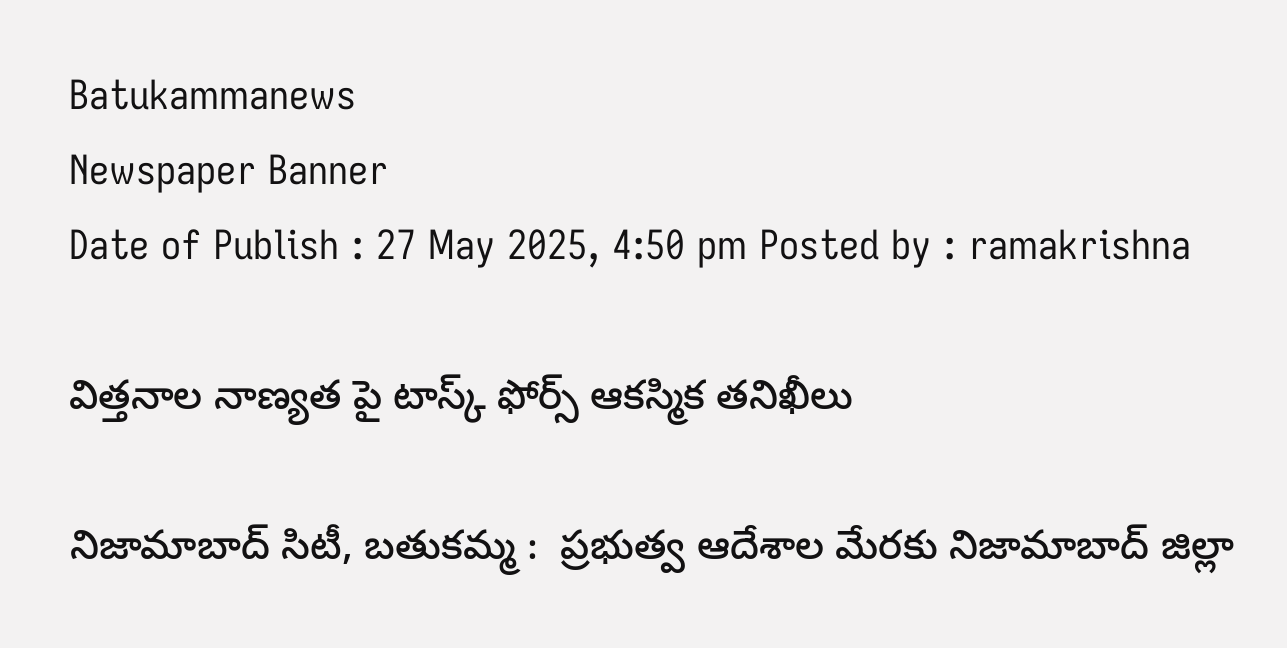Batukammanews
Newspaper Banner
Date of Publish : 27 May 2025, 4:50 pm Posted by : ramakrishna

విత్తనాల నాణ్యత పై టాస్క్ ఫోర్స్ ఆకస్మిక తనిఖీలు

నిజామాబాద్ సిటీ, బతుకమ్మ :  ప్రభుత్వ ఆదేశాల మేరకు నిజామాబాద్ జిల్లా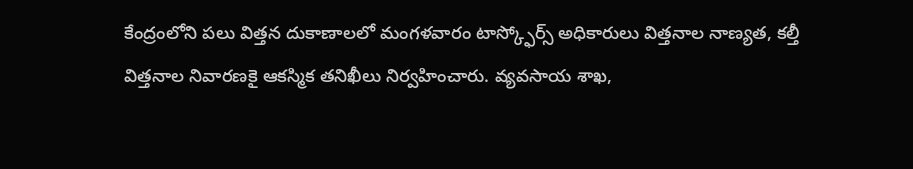కేంద్రంలోని పలు విత్తన దుకాణాలలో మంగళవారం టాస్క్ఫోర్స్ అధికారులు విత్తనాల నాణ్యత, కల్తీ విత్తనాల నివారణకై ఆకస్మిక తనిఖీలు నిర్వహించారు. వ్యవసాయ శాఖ,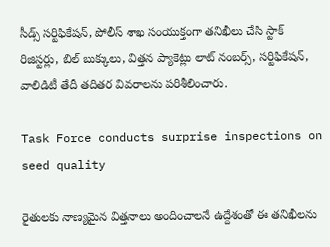సీడ్స్ సర్టిఫికేషన్, పోలీస్ శాఖ సంయుక్తంగా తనిఖీలు చేసి స్టాక్ రిజిస్టర్లు, బిల్ బుక్కులు, విత్తన ప్యాకెట్లు లాట్ నంబర్స్, సర్టిఫికేషన్,  వాలిడిటీ తేదీ తదితర వివరాలను పరిశీలించారు.

Task Force conducts surprise inspections on seed quality

రైతులకు నాణ్యమైన విత్తనాలు అందించాలనే ఉద్దేశంతో ఈ తనిఖీలను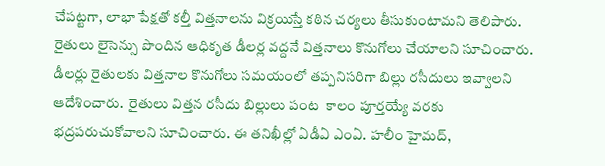చేపట్టగా, లాభా పేక్షతో కల్తీ విత్తనాలను విక్రయిస్తే కఠిన చర్యలు తీసుకుంటామని తెలిపారు. రైతులు లైసెన్సు పొందిన ఆధికృత డీలర్ల వద్దనే విత్తనాలు కొనుగోలు చేయాలని సూచించారు. డీలర్లు రైతులకు విత్తనాల కొనుగోలు సమయంలో తప్పనిసరిగా బిల్లు రసీదులు ఇవ్వాలని ఆదేశించారు.  రైతులు విత్తన రసీదు బిల్లులు పంట  కాలం పూర్తయ్యే వరకు భద్రపరుచుకోవాలని సూచించారు. ఈ తనిఖీల్లో ఏడీఏ ఎంఏ. హలీం హైమద్,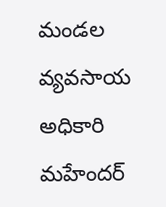మండల వ్యవసాయ అధికారి మహేందర్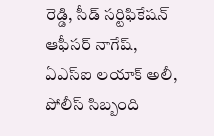రెడ్డి, సీడ్ సర్టిఫికేషన్ ఆఫీసర్ నాగేష్, ఏఎస్ఐ లయాక్ అలీ, పోలీస్ సిబ్బంది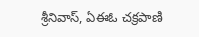శ్రీనివాస్, ఏఈఓ చక్రపాణి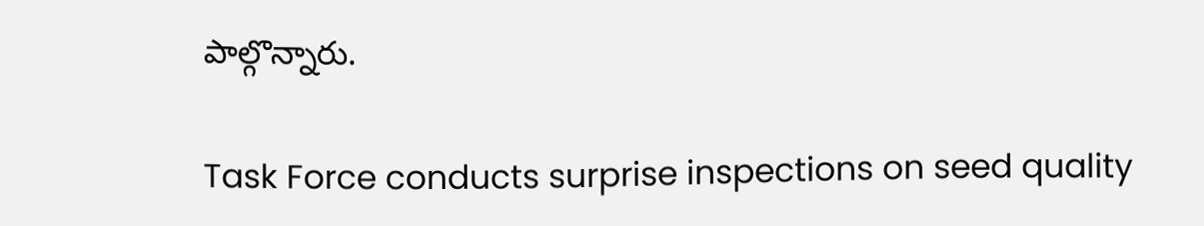పాల్గొన్నారు.

Task Force conducts surprise inspections on seed quality